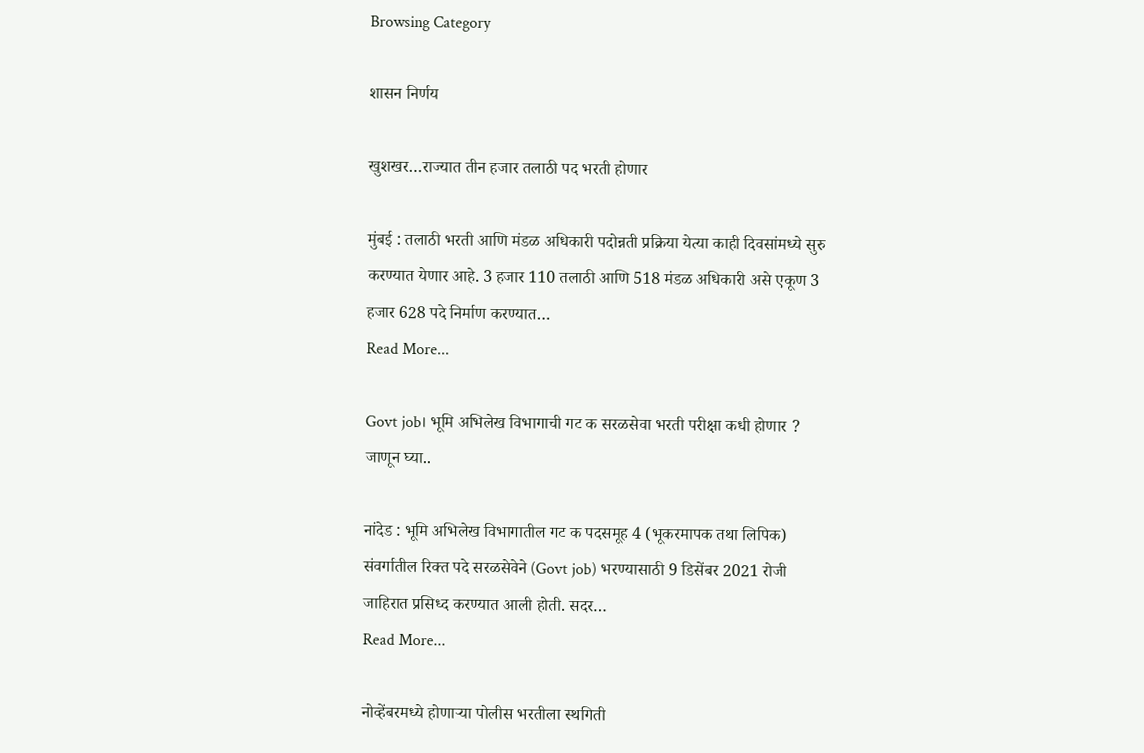Browsing Category

शासन निर्णय

खुशखर…राज्यात तीन हजार तलाठी पद भरती होणार

मुंबई : तलाठी भरती आणि मंडळ अधिकारी पदोन्नती प्रक्रिया येत्या काही दिवसांमध्ये सुरु करण्यात येणार आहे. 3 हजार 110 तलाठी आणि 518 मंडळ‍ अधिकारी असे एकूण 3 हजार 628 पदे निर्माण करण्यात…
Read More...

Govt job। भूमि अभिलेख विभागाची गट क सरळसेवा भरती परीक्षा कधी होणार ? जाणून घ्या..

नांदेड : भूमि अभिलेख विभागातील गट क पदसमूह 4 (भूकरमापक तथा लिपिक) संवर्गातील रिक्त पदे सरळसेवेने (Govt job) भरण्यासाठी 9 डिसेंबर 2021 रोजी जाहिरात प्रसिध्द करण्यात आली होती. सदर…
Read More...

नोव्हेंबरमध्ये होणाऱ्या पोलीस भरतीला स्थगिती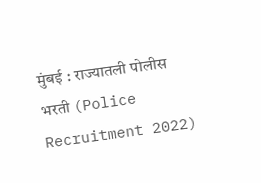मुंबई : राज्यातली पोलीस भरती (Police Recruitment 2022)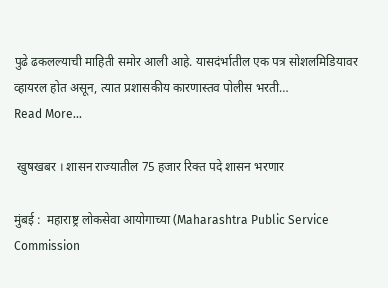पुढे ढकलल्याची माहिती समोर आली आहे. यासदंर्भातील एक पत्र सोशलमिडियावर व्हायरल होत असून, त्यात प्रशासकीय कारणास्तव पोलीस भरती…
Read More...

 खुषखबर । शासन राज्यातील 75 हजार रिक्त पदे शासन भरणार

मुंबई :  महाराष्ट्र लोकसेवा आयोगाच्या (Maharashtra Public Service Commission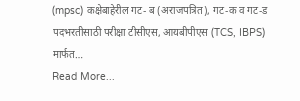(mpsc) कक्षेबाहेरील गट- ब (अराजपत्रित), गट-क व गट-ड पदभरतीसाठी परीक्षा टीसीएस, आयबीपीएस (TCS, IBPS) मार्फत…
Read More...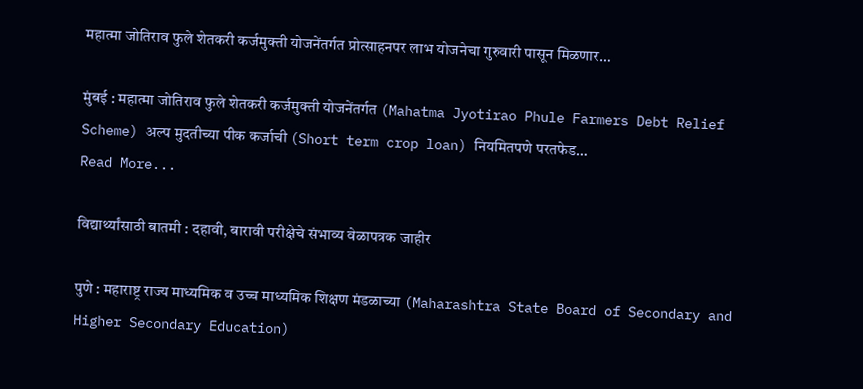महात्मा जोतिराव फुले शेतकरी कर्जमुक्ती योजनेंतर्गत प्रोत्साहनपर लाभ योजनेचा गुरुवारी पासून मिळणार…

मुंबई : महात्मा जोतिराव फुले शेतकरी कर्जमुक्ती योजनेंतर्गत (Mahatma Jyotirao Phule Farmers Debt Relief Scheme) अल्प मुदतीच्या पीक कर्जाची (Short term crop loan) नियमितपणे परतफेड…
Read More...

विद्यार्थ्यांसाठी बातमी : दहावी, बारावी परीक्षेचे संभाव्य वेळापत्रक जाहीर

पुणे : महाराष्ट्र राज्य माध्यमिक व उच्च माध्यमिक शिक्षण मंडळाच्या (Maharashtra State Board of Secondary and Higher Secondary Education)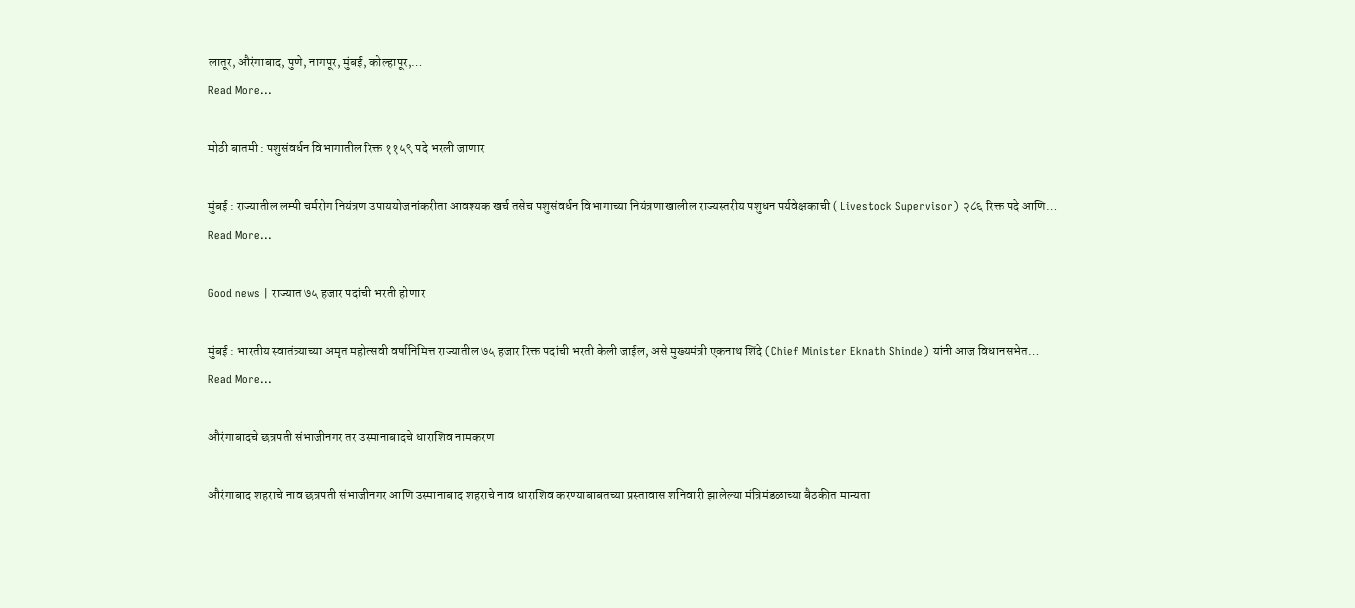लातूर, औरंगाबाद, पुणे, नागपूर, मुंबई, कोल्हापूर,…
Read More...

मोठी बातमी : पशुसंवर्धन विभागातील रिक्त ११५९ पदे भरली जाणार

मुंबई : राज्यातील लम्पी चर्मरोग नियंत्रण उपाययोजनांकरीता आवश्यक खर्च तसेच पशुसंवर्धन विभागाच्या नियंत्रणाखालील राज्यस्तरीय पशुधन पर्यवेक्षकाची ( Livestock Supervisor) २८६ रिक्त पदे आणि…
Read More...

Good news | राज्यात ७५ हजार पदांची भरती होणार

मुंबई : भारतीय स्वातंत्र्याच्या अमृत महोत्सवी वर्षानिमित्त राज्यातील ७५ हजार रिक्त पदांची भरती केली जाईल, असे मुख्यमंत्री एकनाथ शिंदे (Chief Minister Eknath Shinde) यांनी आज विधानसभेत…
Read More...

औरंगाबादचे छत्रपती संभाजीनगर तर उस्मानाबादचे धाराशिव नामकरण

औरंगाबाद शहराचे नाव छत्रपती संभाजीनगर आणि उस्मानाबाद शहराचे नाव धाराशिव करण्याबाबतच्या प्रस्तावास शनिवारी झालेल्या मंत्रिमंडळाच्या बैठकीत मान्यता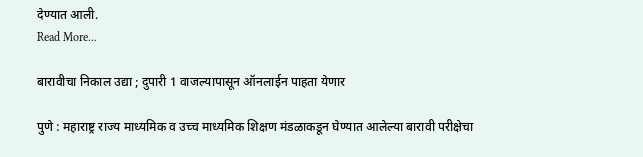देण्यात आली.
Read More...

बारावीचा निकाल उद्या ; दुपारी 1 वाजल्यापासून ऑनलाईन पाहता येणार

पुणे : महाराष्ट्र राज्य माध्यमिक व उच्च माध्यमिक शिक्षण मंडळाकडून घेण्यात आलेल्या बारावी परीक्षेचा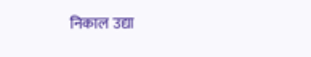निकाल उद्या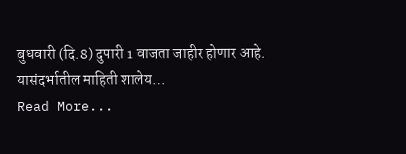बुधवारी (दि.8) दुपारी 1 वाजता जाहीर होणार आहे. यासंदर्भातील माहिती शालेय…
Read More...